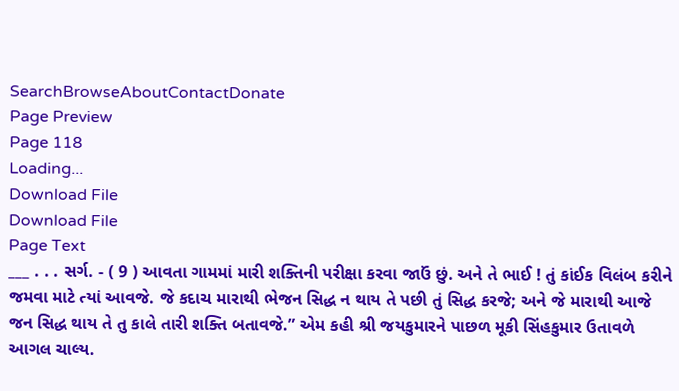SearchBrowseAboutContactDonate
Page Preview
Page 118
Loading...
Download File
Download File
Page Text
___ . . . સર્ગ. - ( 9 ) આવતા ગામમાં મારી શક્તિની પરીક્ષા કરવા જાઉં છું. અને તે ભાઈ ! તું કાંઈક વિલંબ કરીને જમવા માટે ત્યાં આવજે. જે કદાચ મારાથી ભેજન સિદ્ધ ન થાય તે પછી તું સિદ્ધ કરજે; અને જે મારાથી આજે જન સિદ્ધ થાય તે તુ કાલે તારી શક્તિ બતાવજે.” એમ કહી શ્રી જયકુમારને પાછળ મૂકી સિંહકુમાર ઉતાવળે આગલ ચાલ્ય.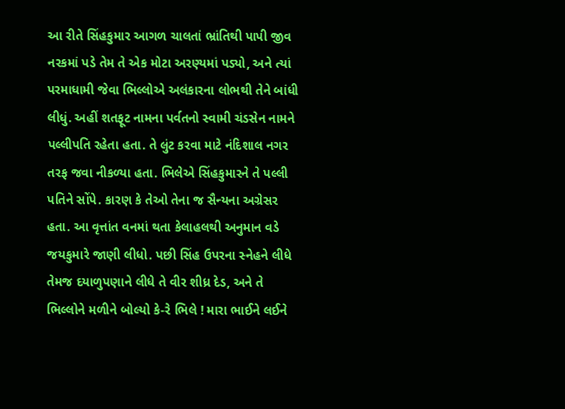આ રીતે સિંહકુમાર આગળ ચાલતાં ભ્રાંતિથી પાપી જીવ નરકમાં પડે તેમ તે એક મોટા અરણ્યમાં પડ્યો, અને ત્યાં પરમાધામી જેવા ભિલ્લોએ અલંકારના લોભથી તેને બાંધી લીધું. અહીં શતફૂટ નામના પર્વતનો સ્વામી ચંડસેન નામને પલ્લીપતિ રહેતા હતા. તે લુંટ કરવા માટે નંદિશાલ નગર તરફ જવા નીકળ્યા હતા. ભિલેએ સિંહકુમારને તે પલ્લી પતિને સોંપે. કારણ કે તેઓ તેના જ સૈન્યના અગ્રેસર હતા. આ વૃત્તાંત વનમાં થતા કેલાહલથી અનુમાન વડે જયકુમારે જાણી લીધો. પછી સિંહ ઉપરના સ્નેહને લીધે તેમજ દયાળુપણાને લીધે તે વીર શીધ્ર દેડ, અને તે ભિલ્લોને મળીને બોલ્યો કે-રે ભિલે ! મારા ભાઈને લઈને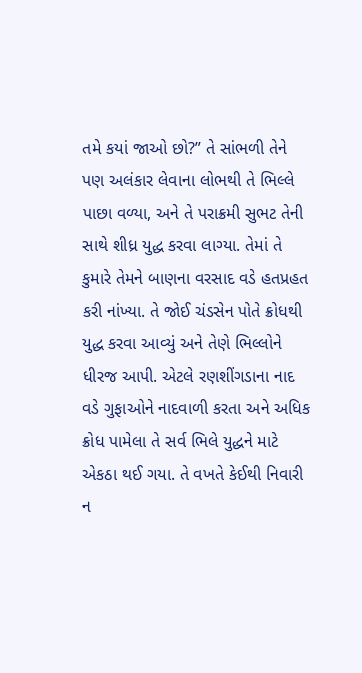તમે કયાં જાઓ છો?” તે સાંભળી તેને પણ અલંકાર લેવાના લોભથી તે ભિલ્લે પાછા વળ્યા, અને તે પરાક્રમી સુભટ તેની સાથે શીધ્ર યુદ્ધ કરવા લાગ્યા. તેમાં તે કુમારે તેમને બાણના વરસાદ વડે હતપ્રહત કરી નાંખ્યા. તે જોઈ ચંડસેન પોતે ક્રોધથી યુદ્ધ કરવા આવ્યું અને તેણે ભિલ્લોને ધીરજ આપી. એટલે રણશીંગડાના નાદ વડે ગુફાઓને નાદવાળી કરતા અને અધિક ક્રોધ પામેલા તે સર્વ ભિલે યુદ્ધને માટે એકઠા થઈ ગયા. તે વખતે કેઈથી નિવારી ન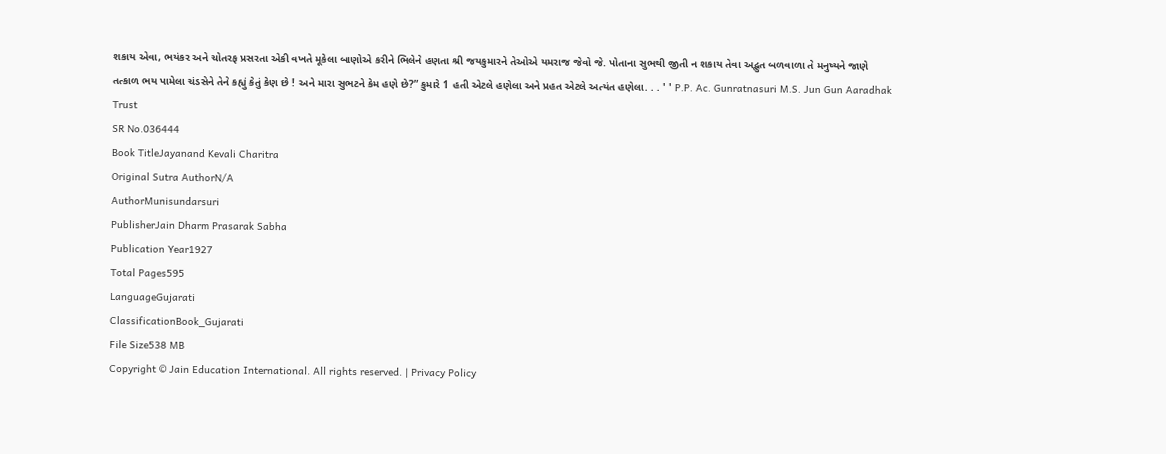શકાય એવા, ભયંકર અને ચોતરફ પ્રસરતા એકી વખતે મૂકેલા બાણોએ કરીને ભિલેને હણતા શ્રી જયકુમારને તેઓએ યમરાજ જેવો જે. પોતાના સુભથી જીતી ન શકાય તેવા અદ્ભુત બળવાળા તે મનુષ્યને જાણે તત્કાળ ભય પામેલા ચંડસેને તેને કહ્યું કેતું કેણ છે ! અને મારા સુભટને કેમ હણે છે?” કુમારે 1 હતી એટલે હણેલા અને પ્રહત એટલે અત્યંત હણેલા. . . ' ' P.P. Ac. Gunratnasuri M.S. Jun Gun Aaradhak Trust
SR No.036444
Book TitleJayanand Kevali Charitra
Original Sutra AuthorN/A
AuthorMunisundarsuri
PublisherJain Dharm Prasarak Sabha
Publication Year1927
Total Pages595
LanguageGujarati
ClassificationBook_Gujarati
File Size538 MB
Copyright © Jain Education International. All rights reserved. | Privacy Policy